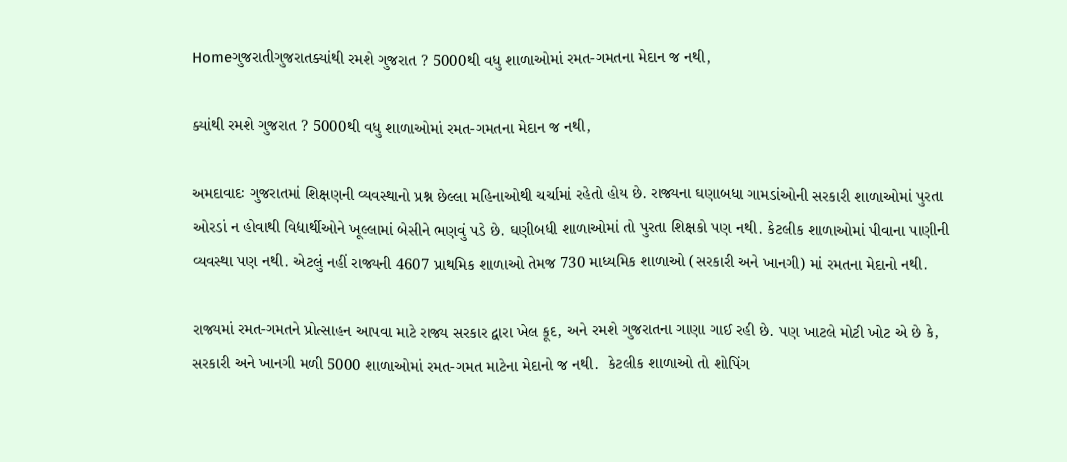Homeગુજરાતીગુજરાતક્યાંથી રમશે ગુજરાત ? 5000થી વધુ શાળાઓમાં રમત-ગમતના મેદાન જ નથી,

ક્યાંથી રમશે ગુજરાત ? 5000થી વધુ શાળાઓમાં રમત-ગમતના મેદાન જ નથી,

અમદાવાદઃ ગુજરાતમાં શિક્ષણની વ્યવસ્થાનો પ્રશ્ન છેલ્લા મહિનાઓથી ચર્ચામાં રહેતો હોય છે. રાજ્યના ઘણાબધા ગામડાંઓની સરકારી શાળાઓમાં પુરતા ઓરડાં ન હોવાથી વિદ્યાર્થીઓને ખૂલ્લામાં બેસીને ભણવું પડે છે. ઘણીબધી શાળાઓમાં તો પુરતા શિક્ષકો પણ નથી. કેટલીક શાળાઓમાં પીવાના પાણીની વ્યવસ્થા પણ નથી. એટલું નહીં રાજ્યની 4607 પ્રાથમિક શાળાઓ તેમજ 730 માધ્યમિક શાળાઓ (સરકારી અને ખાનગી) માં રમતના મેદાનો નથી.

રાજ્યમાં રમત-ગમતને પ્રોત્સાહન આપવા માટે રાજ્ય સરકાર દ્વારા ખેલ કૂદ, અને રમશે ગુજરાતના ગાણા ગાઈ રહી છે. પણ ખાટલે મોટી ખોટ એ છે કે, સરકારી અને ખાનગી મળી 5000 શાળાઓમાં રમત-ગમત માટેના મેદાનો જ નથી.  કેટલીક શાળાઓ તો શોપિંગ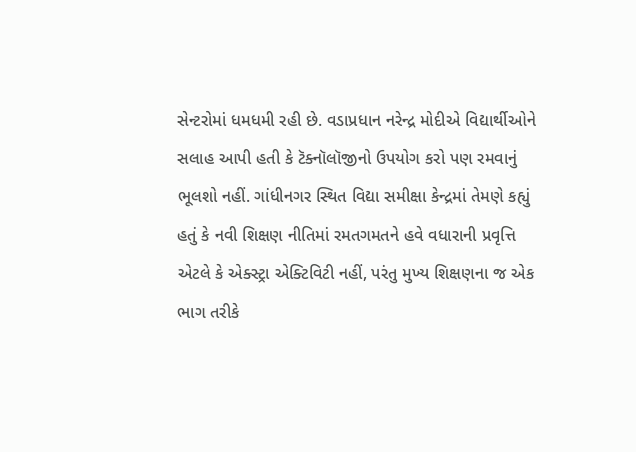સેન્ટરોમાં ધમધમી રહી છે. વડાપ્રધાન નરેન્દ્ર મોદીએ વિદ્યાર્થીઓને સલાહ આપી હતી કે ટૅક્નૉલૉજીનો ઉપયોગ કરો પણ રમવાનું ભૂલશો નહીં. ગાંધીનગર સ્થિત વિદ્યા સમીક્ષા કેન્દ્રમાં તેમણે કહ્યું હતું કે નવી શિક્ષણ નીતિમાં રમતગમતને હવે વધારાની પ્રવૃત્તિ એટલે કે એક્સ્ટ્રા એક્ટિવિટી નહીં, પરંતુ મુખ્ય શિક્ષણના જ એક ભાગ તરીકે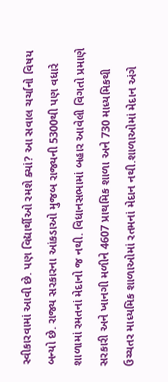સ્વીકારવામાં આવી છે. પણ વિદ્યાર્થીઓ રમશે ક્યાં? આ સવાલ ચર્ચાનો વિષય બન્યો છે. રાજ્ય સરકારના આંકડાઓ મુજબ રાજ્યની 5300થી પણ વધારે શાળામાં રમતનાં મેદાનો જ નથી. વિધાનસભામાં બહાર આવેલી વિગતો પ્રમાણે સરકારી અને ખાનગી મળીને 4607 પ્રાથમિક શાળા અને 730 માધ્યમિકથી ઉચ્ચતર માધ્યમિક શાળાઓમાં રતમનાં મેદાન નથી.શાળાઓમાં મેદાન અંગે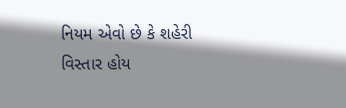નિયમ એવો છે કે શહેરી વિસ્તાર હોય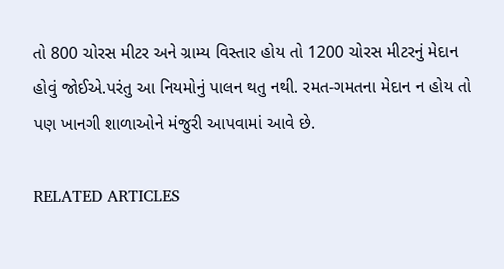તો 800 ચોરસ મીટર અને ગ્રામ્ય વિસ્તાર હોય તો 1200 ચોરસ મીટરનું મેદાન હોવું જોઈએ.પરંતુ આ નિયમોનું પાલન થતુ નથી. રમત-ગમતના મેદાન ન હોય તો પણ ખાનગી શાળાઓને મંજુરી આપવામાં આવે છે.

RELATED ARTICLES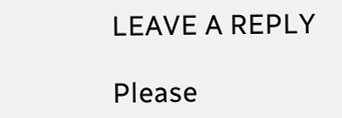LEAVE A REPLY

Please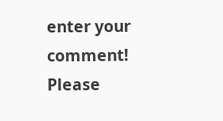enter your comment!
Please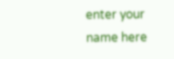enter your name here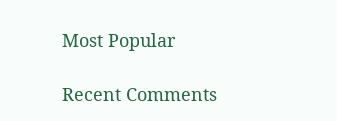Most Popular

Recent Comments